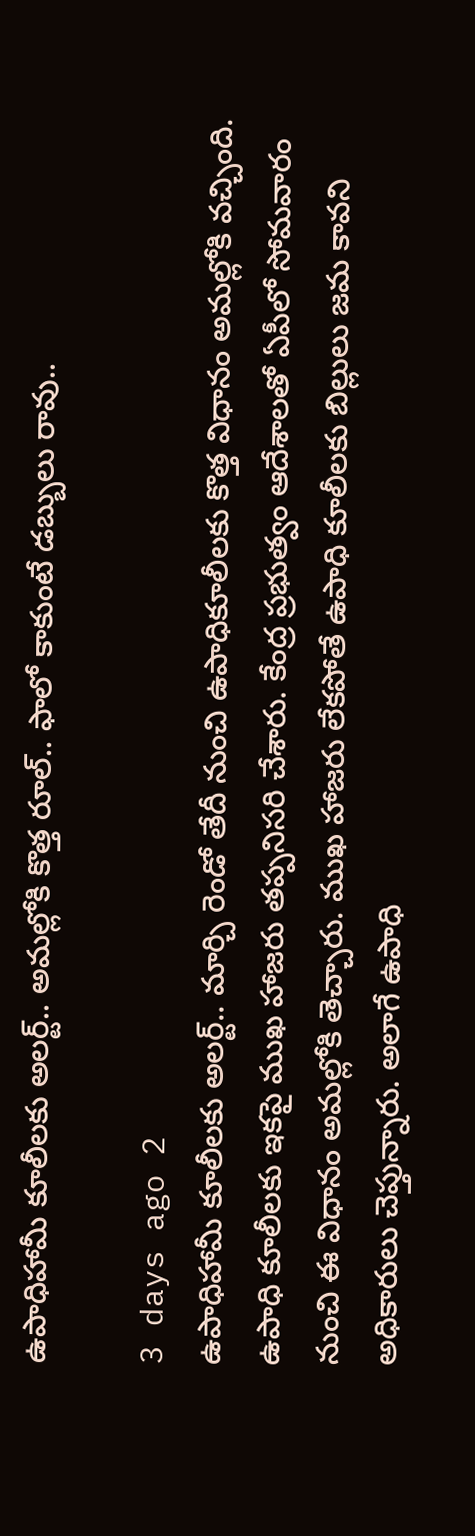ఉపాధిహామీ కూలీలకు అలర్ట్.. అమల్లోకి కొత్త రూల్.. ఫాలో కాకుంటే డబ్బులు రావు..

3 days ago 2
ఉపాధిహామీ కూలీలకు అలర్ట్.. మార్చి రెండో తేదీ నుంచి ఉపాధికూలీలకు కొత్త విధానం అమల్లోకి వచ్చింది. ఉపాధి కూలీలకు ఇకపై ముఖ హాజరు తప్పనిసరి చేశారు. కేంద్ర ప్రభుత్వం ఆదేశాలతో ఏపీలో సోమవారం నుంచి ఈ విధానం అమల్లోకి తెచ్చారు. ముఖ హాజరు లేకపోతే ఉపాధి కూలీలకు బిల్లులు జమ కావని అధికారులు చెప్తున్నారు. అలాగే ఉపాధి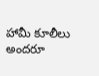హామీ కూలీలు అందరూ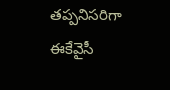తప్పనిసరిగా ఈకేవైసీ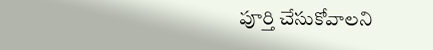పూర్తి చేసుకోవాలని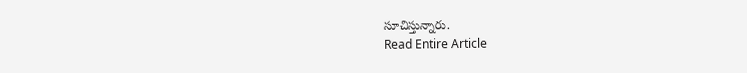సూచిస్తున్నారు.
Read Entire Article